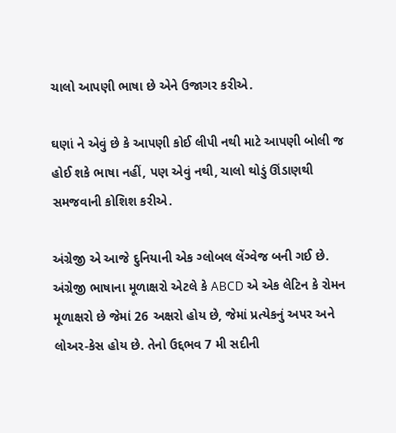ચાલો આપણી ભાષા છે એને ઉજાગર કરીએ.

ઘણાં ને એવું છે કે આપણી કોઈ લીપી નથી માટે આપણી બોલી જ હોઈ શકે ભાષા નહીં, પણ એવું નથી, ચાલો થોડું ઊંડાણથી સમજવાની કોશિશ કરીએ.

અંગ્રેજી એ આજે દુનિયાની એક ગ્લોબલ લેંગ્વેજ બની ગઈ છે. અંગ્રેજી ભાષાના મૂળાક્ષરો એટલે કે ABCD એ એક લેટિન કે રોમન મૂળાક્ષરો છે જેમાં 26 અક્ષરો હોય છે, જેમાં પ્રત્યેકનું અપર અને લોઅર-કેસ હોય છે. તેનો ઉદ્દભવ 7 મી સદીની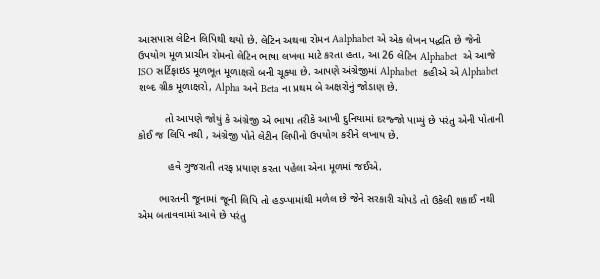આસપાસ લેટિન લિપિથી થયો છે. લેટિન અથવા રોમન Aalphabet એ એક લેખન પદ્ધતિ છે જેનો ઉપયોગ મૂળ પ્રાચીન રોમનો લેટિન ભાષા લખવા માટે કરતા હતા, આ 26 લેટિન Alphabet  એ આજે ISO સર્ટિફાઇડ મૂળભૂત મૂળાક્ષરો બની ચૂક્યા છે. આપણે અંગ્રેજીમાં Alphabet  કહીએ એ Alphabet શબ્દ ગ્રીક મૂળાક્ષરો, Alpha અને Beta ના પ્રથમ બે અક્ષરોનું જોડાણ છે.

         તો આપણે જોયું કે અંગ્રેજી એ ભાષા તરીકે આખી દુનિયામાં દરજ્જો પામ્યું છે પરંતુ એની પોતાની કોઈ જ લિપિ નથી , અંગ્રેજી પોતે લેટીન લિપીનો ઉપયોગ કરીને લખાય છે.

          હવે ગુજરાતી તરફ પ્રયાણ કરતા પહેલા એના મૂળમાં જઈએ.

       ભારતની જૂનામાં જૂની લિપિ તો હડપ્પામાંથી મળેલ છે જેને સરકારી ચોપડે તો ઉકેલી શકાઈ નથી એમ બતાવવામાં આવે છે પરંતુ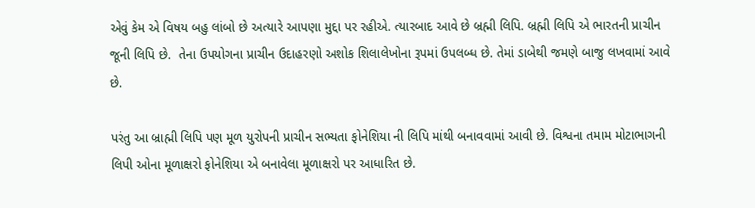એવું કેમ એ વિષય બહુ લાંબો છે અત્યારે આપણા મુદ્દા પર રહીએ. ત્યારબાદ આવે છે બ્રહ્મી લિપિ. બ્રહ્મી લિપિ એ ભારતની પ્રાચીન જૂની લિપિ છે.  તેના ઉપયોગના પ્રાચીન ઉદાહરણો અશોક શિલાલેખોના રૂપમાં ઉપલબ્ધ છે. તેમાં ડાબેથી જમણે બાજુ લખવામાં આવે છે.

પરંતુ આ બ્રાહ્મી લિપિ પણ મૂળ યુરોપની પ્રાચીન સભ્યતા ફોનેશિયા ની લિપિ માંથી બનાવવામાં આવી છે. વિશ્વના તમામ મોટાભાગની લિપી ઓના મૂળાક્ષરો ફોનેશિયા એ બનાવેલા મૂળાક્ષરો પર આધારિત છે.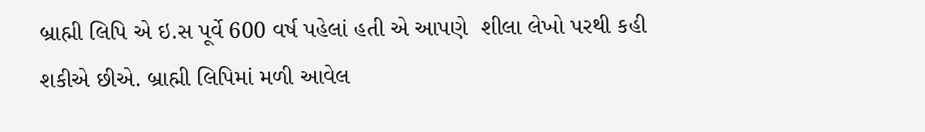બ્રાહ્મી લિપિ એ ઇ.સ પૂર્વે 600 વર્ષ પહેલાં હતી એ આપણે  શીલા લેખો પરથી કહી શકીએ છીએ. બ્રાહ્મી લિપિમાં મળી આવેલ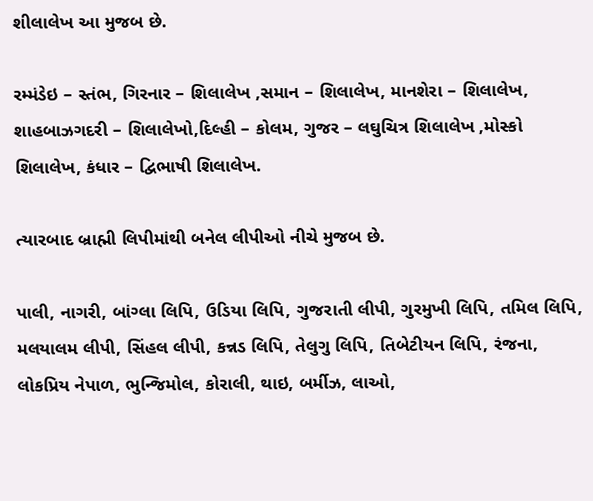શીલાલેખ આ મુજબ છે.

રમ્મંડેઇ – સ્તંભ, ગિરનાર – શિલાલેખ ,સમાન – શિલાલેખ, માનશેરા – શિલાલેખ, શાહબાઝગદરી – શિલાલેખો,દિલ્હી – કોલમ, ગુજર – લઘુચિત્ર શિલાલેખ ,મોસ્કો શિલાલેખ, કંધાર – દ્વિભાષી શિલાલેખ.

ત્યારબાદ બ્રાહ્મી લિપીમાંથી બનેલ લીપીઓ નીચે મુજબ છે.

પાલી, નાગરી, બાંગ્લા લિપિ, ઉડિયા લિપિ, ગુજરાતી લીપી, ગુરમુખી લિપિ, તમિલ લિપિ, મલયાલમ લીપી, સિંહલ લીપી, કન્નડ લિપિ, તેલુગુ લિપિ, તિબેટીયન લિપિ, રંજના, લોકપ્રિય નેપાળ, ભુન્જિમોલ, કોરાલી, થાઇ, બર્મીઝ, લાઓ,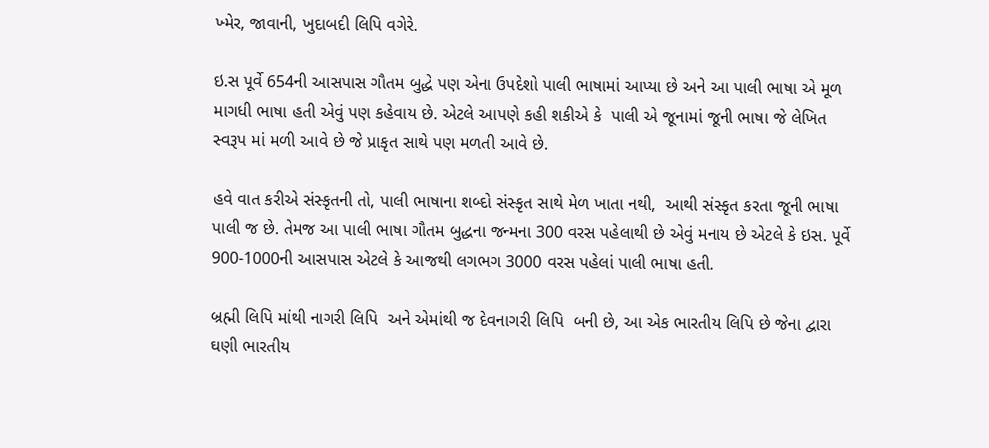ખ્મેર, જાવાની, ખુદાબદી લિપિ વગેરે.

ઇ.સ પૂર્વે 654ની આસપાસ ગૌતમ બુદ્ધે પણ એના ઉપદેશો પાલી ભાષામાં આપ્યા છે અને આ પાલી ભાષા એ મૂળ માગધી ભાષા હતી એવું પણ કહેવાય છે. એટલે આપણે કહી શકીએ કે  પાલી એ જૂનામાં જૂની ભાષા જે લેખિત સ્વરૂપ માં મળી આવે છે જે પ્રાકૃત સાથે પણ મળતી આવે છે.

હવે વાત કરીએ સંસ્કૃતની તો, પાલી ભાષાના શબ્દો સંસ્કૃત સાથે મેળ ખાતા નથી,  આથી સંસ્કૃત કરતા જૂની ભાષા પાલી જ છે. તેમજ આ પાલી ભાષા ગૌતમ બુદ્ધના જન્મના 300 વરસ પહેલાથી છે એવું મનાય છે એટલે કે ઇસ. પૂર્વે 900-1000ની આસપાસ એટલે કે આજથી લગભગ 3000 વરસ પહેલાં પાલી ભાષા હતી.

બ્રહ્મી લિપિ માંથી નાગરી લિપિ  અને એમાંથી જ દેવનાગરી લિપિ  બની છે, આ એક ભારતીય લિપિ છે જેના દ્વારા ઘણી ભારતીય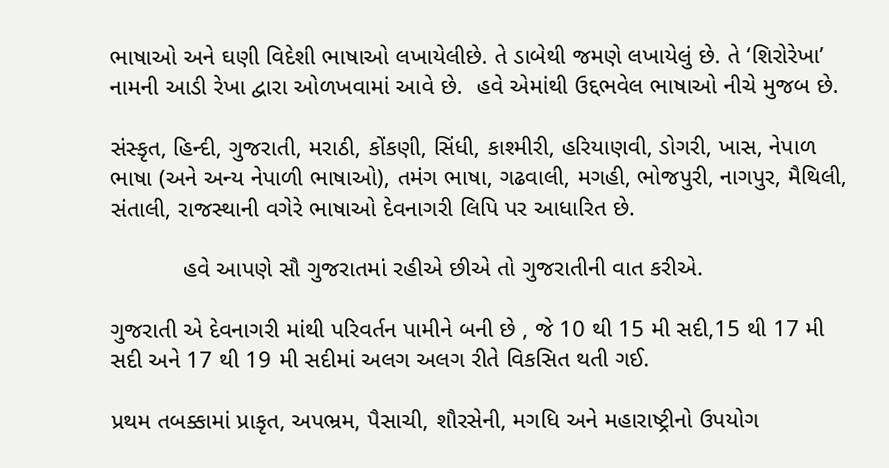ભાષાઓ અને ઘણી વિદેશી ભાષાઓ લખાયેલીછે. તે ડાબેથી જમણે લખાયેલું છે. તે ‘શિરોરેખા’ નામની આડી રેખા દ્વારા ઓળખવામાં આવે છે.  હવે એમાંથી ઉદ્દભવેલ ભાષાઓ નીચે મુજબ છે.

સંસ્કૃત, હિન્દી, ગુજરાતી, મરાઠી, કોંકણી, સિંધી, કાશ્મીરી, હરિયાણવી, ડોગરી, ખાસ, નેપાળ ભાષા (અને અન્ય નેપાળી ભાષાઓ), તમંગ ભાષા, ગઢવાલી, મગહી, ભોજપુરી, નાગપુર, મૈથિલી, સંતાલી, રાજસ્થાની વગેરે ભાષાઓ દેવનાગરી લિપિ પર આધારિત છે.

           હવે આપણે સૌ ગુજરાતમાં રહીએ છીએ તો ગુજરાતીની વાત કરીએ.

ગુજરાતી એ દેવનાગરી માંથી પરિવર્તન પામીને બની છે , જે 10 થી 15 મી સદી,15 થી 17 મી સદી અને 17 થી 19 મી સદીમાં અલગ અલગ રીતે વિકસિત થતી ગઈ.

પ્રથમ તબક્કામાં પ્રાકૃત, અપભ્રમ, પૈસાચી, શૌરસેની, મગધિ અને મહારાષ્ટ્રીનો ઉપયોગ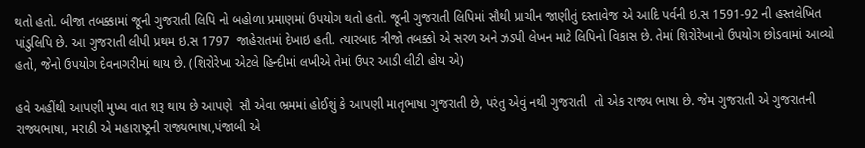થતો હતો. બીજા તબક્કામાં જૂની ગુજરાતી લિપિ નો બહોળા પ્રમાણમાં ઉપયોગ થતો હતો. જૂની ગુજરાતી લિપિમાં સૌથી પ્રાચીન જાણીતું દસ્તાવેજ એ આદિ પર્વની ઇ.સ 1591-92 ની હસ્તલેખિત પાંડુલિપિ છે. આ ગુજરાતી લીપી પ્રથમ ઇ.સ 1797  જાહેરાતમાં દેખાઇ હતી. ત્યારબાદ ત્રીજો તબક્કો એ સરળ અને ઝડપી લેખન માટે લિપિનો વિકાસ છે. તેમાં શિરોરેખાનો ઉપયોગ છોડવામાં આવ્યો હતો, જેનો ઉપયોગ દેવનાગરીમાં થાય છે. (શિરોરેખા એટલે હિન્દીમાં લખીએ તેમાં ઉપર આડી લીટી હોય એ)

હવે અહીંથી આપણી મુખ્ય વાત શરૂ થાય છે આપણે  સૌ એવા ભ્રમમાં હોઈશું કે આપણી માતૃભાષા ગુજરાતી છે, પરંતુ એવું નથી ગુજરાતી  તો એક રાજ્ય ભાષા છે. જેમ ગુજરાતી એ ગુજરાતની રાજ્યભાષા, મરાઠી એ મહારાષ્ટ્રની રાજ્યભાષા,પંજાબી એ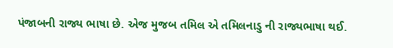પંજાબની રાજ્ય ભાષા છે. એજ મુજબ તમિલ એ તમિલનાડુ ની રાજ્યભાષા થઈ.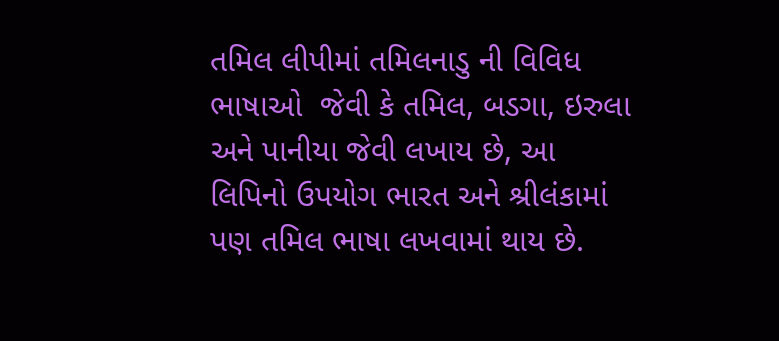તમિલ લીપીમાં તમિલનાડુ ની વિવિધ ભાષાઓ  જેવી કે તમિલ, બડગા, ઇરુલા અને પાનીયા જેવી લખાય છે, આ લિપિનો ઉપયોગ ભારત અને શ્રીલંકામાં પણ તમિલ ભાષા લખવામાં થાય છે.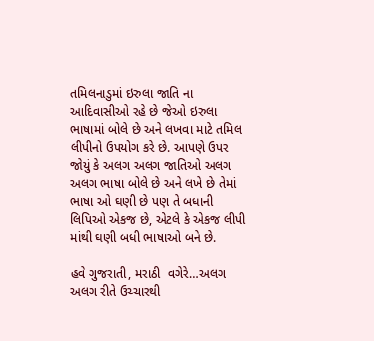તમિલનાડુમાં ઇરુલા જાતિ ના આદિવાસીઓ રહે છે જેઓ ઇરુલા ભાષામાં બોલે છે અને લખવા માટે તમિલ લીપીનો ઉપયોગ કરે છે. આપણે ઉપર જોયું કે અલગ અલગ જાતિઓ અલગ અલગ ભાષા બોલે છે અને લખે છે તેમાં ભાષા ઓ ઘણી છે પણ તે બધાની લિપિઓ એકજ છે, એટલે કે એકજ લીપી માંથી ઘણી બધી ભાષાઓ બને છે.

હવે ગુજરાતી, મરાઠી  વગેરે…અલગ અલગ રીતે ઉચ્ચારથી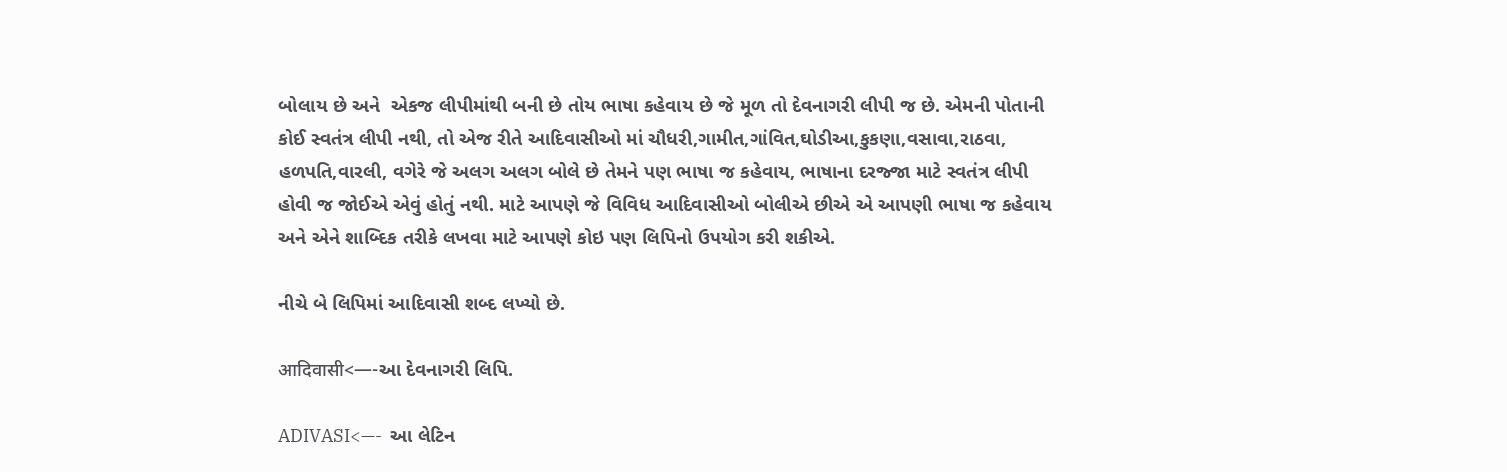બોલાય છે અને  એકજ લીપીમાંથી બની છે તોય ભાષા કહેવાય છે જે મૂળ તો દેવનાગરી લીપી જ છે. એમની પોતાની કોઈ સ્વતંત્ર લીપી નથી, તો એજ રીતે આદિવાસીઓ માં ચૌધરી,ગામીત,ગાંવિત,ઘોડીઆ,કુકણા,વસાવા,રાઠવા, હળપતિ,વારલી, વગેરે જે અલગ અલગ બોલે છે તેમને પણ ભાષા જ કહેવાય, ભાષાના દરજ્જા માટે સ્વતંત્ર લીપી હોવી જ જોઈએ એવું હોતું નથી. માટે આપણે જે વિવિધ આદિવાસીઓ બોલીએ છીએ એ આપણી ભાષા જ કહેવાય અને એને શાબ્દિક તરીકે લખવા માટે આપણે કોઇ પણ લિપિનો ઉપયોગ કરી શકીએ.

નીચે બે લિપિમાં આદિવાસી શબ્દ લખ્યો છે.

आदिवासी<—-આ દેવનાગરી લિપિ.

ADIVASI<—-  આ લેટિન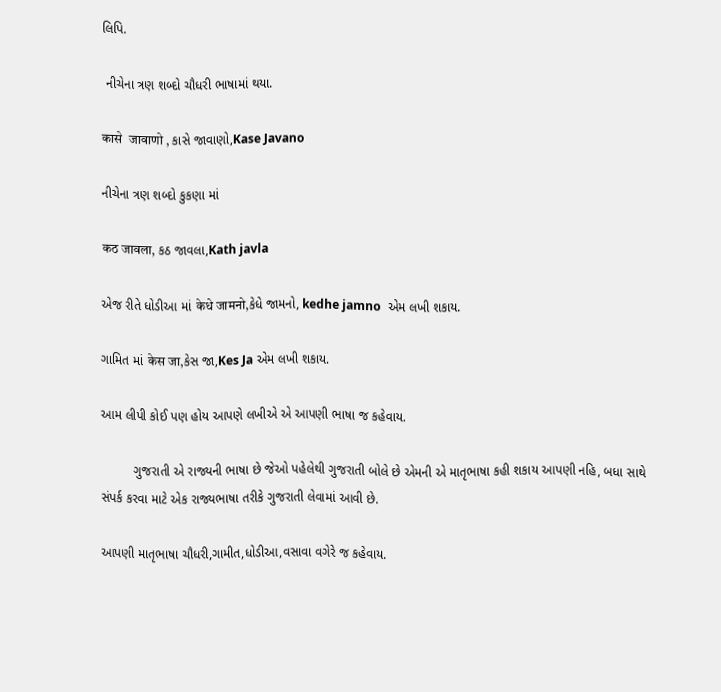લિપિ.

 નીચેના ત્રણ શબ્દો ચૌધરી ભાષામાં થયા.

कासे  जावाणो , કાસે જાવાણો,Kase Javano

નીચેના ત્રણ શબ્દો કુકણા માં

कठ जावला, કઠ જાવલા,Kath javla

એજ રીતે ધોડીઆ માં केधे जामनो,કેધે જામનો, kedhe jamno  એમ લખી શકાય.

ગામિત માં केस जा,કેસ જા,Kes Ja એમ લખી શકાય.

આમ લીપી કોઈ પણ હોય આપણે લખીએ એ આપણી ભાષા જ કહેવાય.

         ગુજરાતી એ રાજ્યની ભાષા છે જેઓ પહેલેથી ગુજરાતી બોલે છે એમની એ માતૃભાષા કહી શકાય આપણી નહિ, બધા સાથે સંપર્ક કરવા માટે એક રાજ્યભાષા તરીકે ગુજરાતી લેવામાં આવી છે.

આપણી માતૃભાષા ચૌધરી,ગામીત,ધોડીઆ,વસાવા વગેરે જ કહેવાય.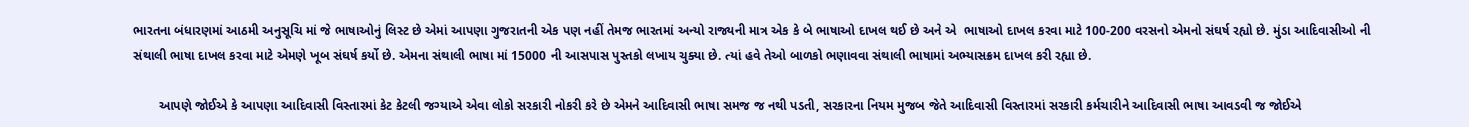ભારતના બંધારણમાં આઠમી અનુસૂચિ માં જે ભાષાઓનું લિસ્ટ છે એમાં આપણા ગુજરાતની એક પણ નહીં તેમજ ભારતમાં અન્યો રાજ્યની માત્ર એક કે બે ભાષાઓ દાખલ થઈ છે અને એ  ભાષાઓ દાખલ કરવા માટે 100-200 વરસનો એમનો સંઘર્ષ રહ્યો છે. મુંડા આદિવાસીઓ ની સંથાલી ભાષા દાખલ કરવા માટે એમણે ખૂબ સંઘર્ષ કર્યો છે. એમના સંથાલી ભાષા માં 15000 ની આસપાસ પુસ્તકો લખાય ચુક્યા છે. ત્યાં હવે તેઓ બાળકો ભણાવવા સંથાલી ભાષામાં અભ્યાસક્રમ દાખલ કરી રહ્યા છે.

       આપણે જોઈએ કે આપણા આદિવાસી વિસ્તારમાં કેટ કેટલી જગ્યાએ એવા લોકો સરકારી નોકરી કરે છે એમને આદિવાસી ભાષા સમજ જ નથી પડતી, સરકારના નિયમ મુજબ જેતે આદિવાસી વિસ્તારમાં સરકારી કર્મચારીને આદિવાસી ભાષા આવડવી જ જોઈએ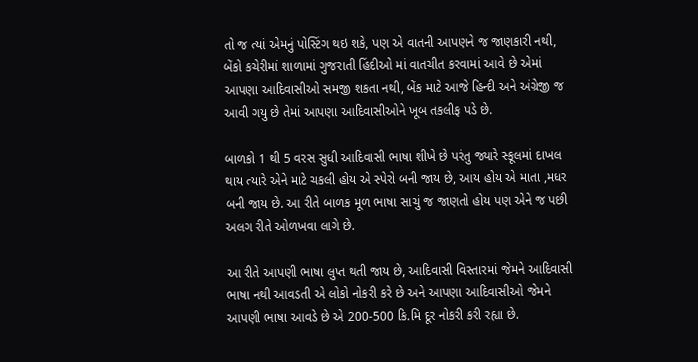તો જ ત્યાં એમનું પોસ્ટિંગ થઇ શકે, પણ એ વાતની આપણને જ જાણકારી નથી, બેંકો કચેરીમાં શાળામાં ગુજરાતી હિંદીઓ માં વાતચીત કરવામાં આવે છે એમાં આપણા આદિવાસીઓ સમજી શકતા નથી, બેંક માટે આજે હિન્દી અને અંગ્રેજી જ આવી ગયુ છે તેમાં આપણા આદિવાસીઓને ખૂબ તકલીફ પડે છે.

બાળકો 1 થી 5 વરસ સુધી આદિવાસી ભાષા શીખે છે પરંતુ જ્યારે સ્કૂલમાં દાખલ થાય ત્યારે એને માટે ચકલી હોય એ સ્પેરો બની જાય છે, આય હોય એ માતા ,મધર બની જાય છે. આ રીતે બાળક મૂળ ભાષા સાચું જ જાણતો હોય પણ એને જ પછી અલગ રીતે ઓળખવા લાગે છે.

આ રીતે આપણી ભાષા લુપ્ત થતી જાય છે, આદિવાસી વિસ્તારમાં જેમને આદિવાસી ભાષા નથી આવડતી એ લોકો નોકરી કરે છે અને આપણા આદિવાસીઓ જેમને આપણી ભાષા આવડે છે એ 200-500 કિ.મિ દૂર નોકરી કરી રહ્યા છે.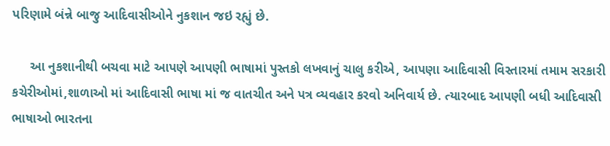પરિણામે બંન્ને બાજુ આદિવાસીઓને નુકશાન જઇ રહ્યું છે.

     આ નુકશાનીથી બચવા માટે આપણે આપણી ભાષામાં પુસ્તકો લખવાનું ચાલુ કરીએ, આપણા આદિવાસી વિસ્તારમાં તમામ સરકારી કચેરીઓમાં,શાળાઓ માં આદિવાસી ભાષા માં જ વાતચીત અને પત્ર વ્યવહાર કરવો અનિવાર્ય છે. ત્યારબાદ આપણી બધી આદિવાસી ભાષાઓ ભારતના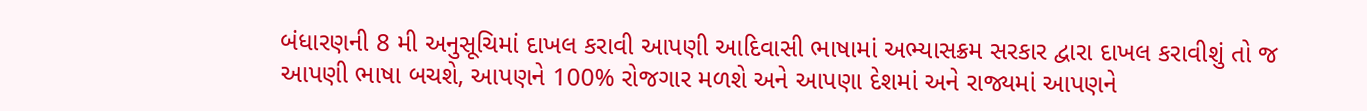બંધારણની 8 મી અનુસૂચિમાં દાખલ કરાવી આપણી આદિવાસી ભાષામાં અભ્યાસક્રમ સરકાર દ્વારા દાખલ કરાવીશું તો જ આપણી ભાષા બચશે, આપણને 100% રોજગાર મળશે અને આપણા દેશમાં અને રાજ્યમાં આપણને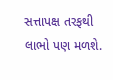સત્તાપક્ષ તરફથી લાભો પણ મળશે.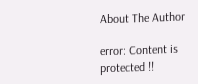About The Author

error: Content is protected !!